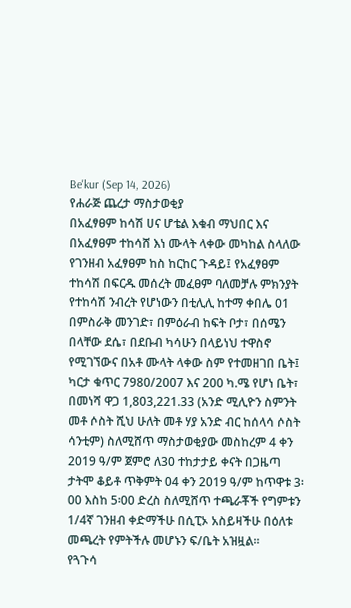Be'kur (Sep 14, 2026)
የሐራጅ ጨረታ ማስታወቂያ
በአፈፃፀም ከሳሽ ሀና ሆቴል እቁብ ማህበር እና በአፈፃፀም ተከሳሸ እነ ሙላት ላቀው መካከል ስላለው የገንዘብ አፈፃፀም ከስ ከርከር ጉዳይ፤ የአፈፃፀም ተከሳሽ በፍርዱ መሰረት መፈፀም ባለመቻሉ ምክንያት የተከሳሽ ንብረት የሆነውን በቲሊሊ ከተማ ቀበሌ 01 በምስራቅ መንገድ፣ በምዕራብ ከፍት ቦታ፣ በሰሜን በላቸው ደሴ፣ በደቡብ ካሳሁን በላይነህ ተዋስኖ የሚገኘውና በአቶ ሙላት ላቀው ስም የተመዘገበ ቤት፤ ካርታ ቁጥር 7980/2007 እና 200 ካ.ሜ የሆነ ቤት፣ በመነሻ ዋጋ 1,803,221.33 (አንድ ሚሊዮን ስምንት መቶ ሶስት ሺህ ሁለት መቶ ሃያ አንድ ብር ከሰላሳ ሶስት ሳንቲም) ስለሚሸጥ ማስታወቂያው መስከረም 4 ቀን 2019 ዓ/ም ጀምሮ ለ30 ተከታታይ ቀናት በጋዜጣ ታትሞ ቆይቶ ጥቅምት 04 ቀን 2019 ዓ/ም ከጥዋቱ 3፡00 እስከ 5፡00 ድረስ ስለሚሸጥ ተጫራቾች የግምቱን 1/4ኛ ገንዘብ ቀድማችሁ በሲፒኦ አስይዛችሁ በዕለቱ መጫረት የምትችሉ መሆኑን ፍ/ቤት አዝዟል፡፡
የጓጉሳ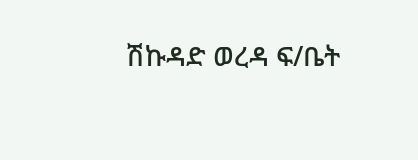ሽኩዳድ ወረዳ ፍ/ቤት